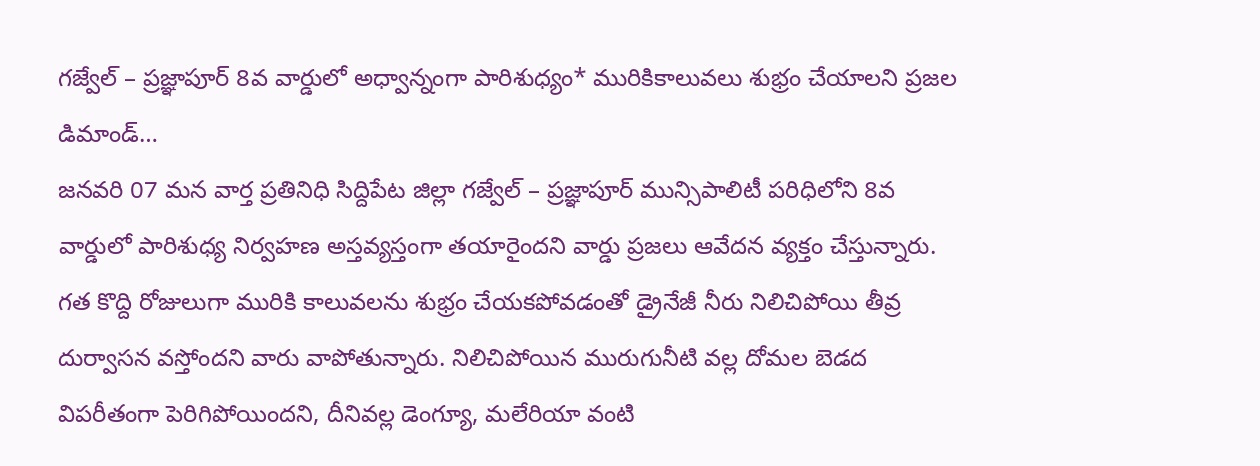గజ్వేల్ – ప్రజ్ఞాపూర్ 8వ వార్డులో అధ్వాన్నంగా పారిశుధ్యం* మురికికాలువలు శుభ్రం చేయాలని ప్రజల డిమాండ్…
జనవరి 07 మన వార్త ప్రతినిధి సిద్దిపేట జిల్లా గజ్వేల్ – ప్రజ్ఞాపూర్ మున్సిపాలిటీ పరిధిలోని 8వ వార్డులో పారిశుధ్య నిర్వహణ అస్తవ్యస్తంగా తయారైందని వార్డు ప్రజలు ఆవేదన వ్యక్తం చేస్తున్నారు. గత కొద్ది రోజులుగా మురికి కాలువలను శుభ్రం చేయకపోవడంతో డ్రైనేజీ నీరు నిలిచిపోయి తీవ్ర దుర్వాసన వస్తోందని వారు వాపోతున్నారు. నిలిచిపోయిన మురుగునీటి వల్ల దోమల బెడద విపరీతంగా పెరిగిపోయిందని, దీనివల్ల డెంగ్యూ, మలేరియా వంటి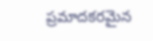ప్రమాదకరమైన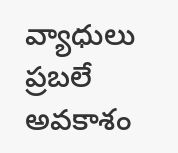వ్యాధులు ప్రబలే అవకాశం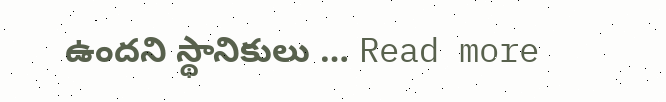ఉందని స్థానికులు … Read more